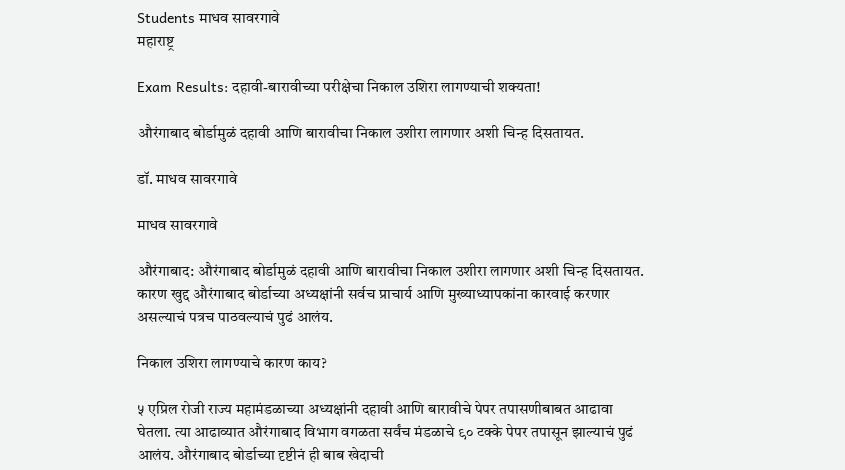Students माधव सावरगावे
महाराष्ट्र

Exam Results: दहावी-बारावीच्या परीक्षेचा निकाल उशिरा लागण्याची शक्यता!

औरंगाबाद बोर्डामुळं दहावी आणि बारावीचा निकाल उशीरा लागणार अशी चिन्ह दिसतायत.

डॉ. माधव सावरगावे

माधव सावरगावे

औरंगाबाद: औरंगाबाद बोर्डामुळं दहावी आणि बारावीचा निकाल उशीरा लागणार अशी चिन्ह दिसतायत. कारण खुद्द औरंगाबाद बोर्डाच्या अध्यक्षांनी सर्वच प्राचार्य आणि मुख्याध्यापकांना कारवाई करणार असल्याचं पत्रच पाठवल्याचं पुढं आलंय.

निकाल उशिरा लागण्याचे कारण काय?

५ एप्रिल रोजी राज्य महामंडळाच्या अध्यक्षांनी दहावी आणि बारावीचे पेपर तपासणीबाबत आढावा घेतला. त्या आढाव्यात औरंगाबाद विभाग वगळता सर्वंच मंडळाचे ९० टक्के पेपर तपासून झाल्याचं पुढं आलंय. औरंगाबाद बोर्डाच्या दृष्टीनं ही बाब खेदाची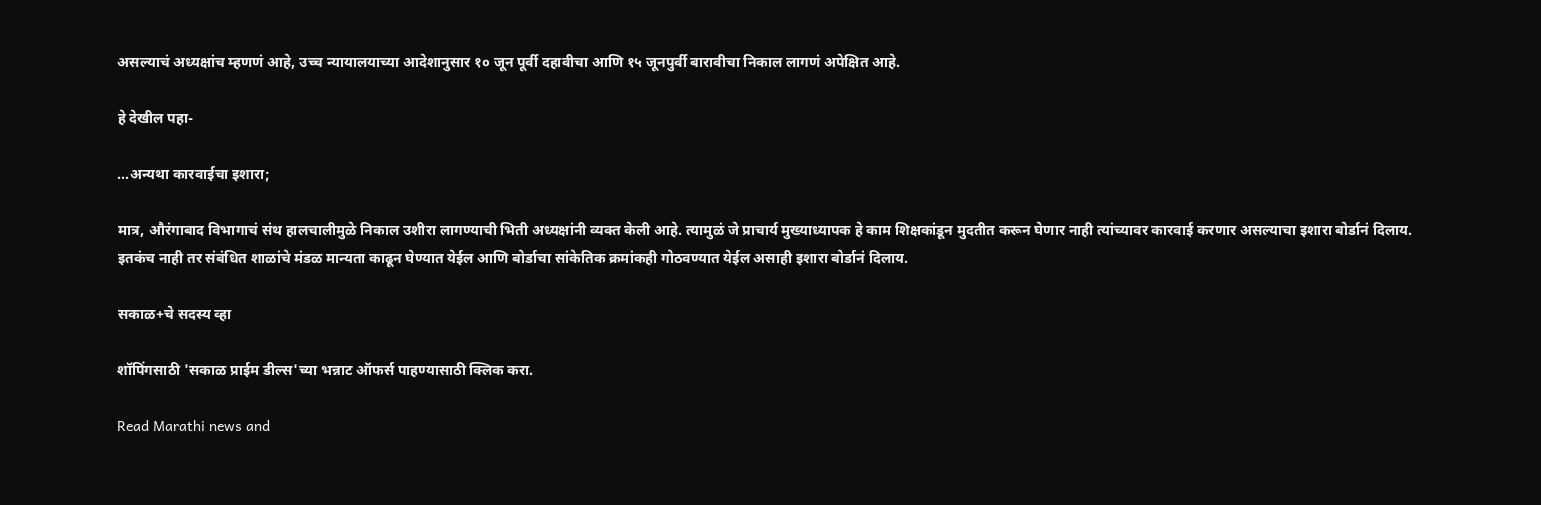असल्याचं अध्यक्षांच म्हणणं आहे, उच्च न्यायालयाच्या आदेशानुसार १० जून पूर्वी दहावीचा आणि १५ जूनपुर्वी बारावीचा निकाल लागणं अपेक्षित आहे.

हे देखील पहा-

...अन्यथा कारवाईचा इशारा;

मात्र, औरंगाबाद विभागाचं संथ हालचालीमुळे निकाल उशीरा लागण्याची भिती अध्यक्षांनी व्यक्त केली आहे. त्यामुळं जे प्राचार्य मुख्याध्यापक हे काम शिक्षकांडून मुदतीत करून घेणार नाही त्यांच्यावर कारवाई करणार असल्याचा इशारा बोर्डानं दिलाय. इतकंच नाही तर संबंधित शाळांचे मंडळ मान्यता काढून घेण्यात येईल आणि बोर्डाचा सांकेतिक क्रमांकही गोठवण्यात येईल असाही इशारा बोर्डानं दिलाय.

सकाळ+चे सदस्य व्हा

शॉपिंगसाठी 'सकाळ प्राईम डील्स'च्या भन्नाट ऑफर्स पाहण्यासाठी क्लिक करा.

Read Marathi news and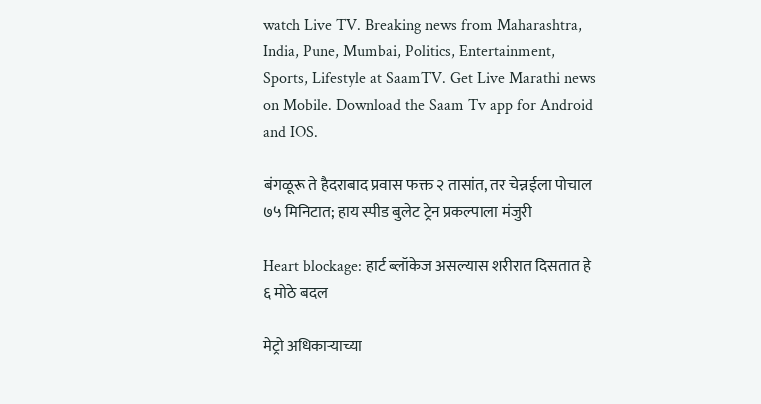watch Live TV. Breaking news from Maharashtra, India, Pune, Mumbai, Politics, Entertainment, Sports, Lifestyle at SaamTV. Get Live Marathi news on Mobile. Download the Saam Tv app for Android and IOS.

बंगळूरू ते हैदराबाद प्रवास फक्त २ तासांत, तर चेन्नईला पोचाल ७५ मिनिटात; हाय स्पीड बुलेट ट्रेन प्रकल्पाला मंजुरी

Heart blockage: हार्ट ब्लॉकेज असल्यास शरीरात दिसतात हे ६ मोठे बदल

मेट्रो अधिकाऱ्याच्या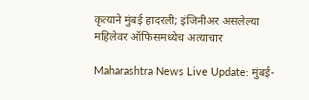कृत्याने मुंबई हादरली; इंजिनीअर असलेल्या महिलेवर ऑफिसमध्येच अत्याचार

Maharashtra News Live Update: मुंबई-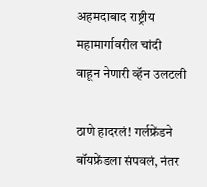अहमदाबाद राष्ट्रीय महामार्गावरील चांदी वाहून नेणारी व्हॅन उलटली

ठाणे हादरलं! गर्लफ्रेंडने बॉयफ्रेंडला संपवलं, नंतर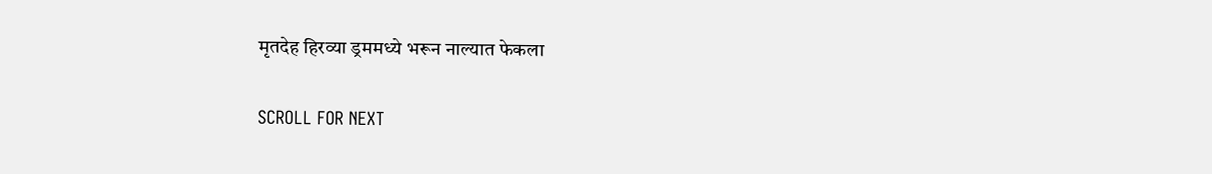मृतदेह हिरव्या ड्रममध्ये भरून नाल्यात फेकला

SCROLL FOR NEXT